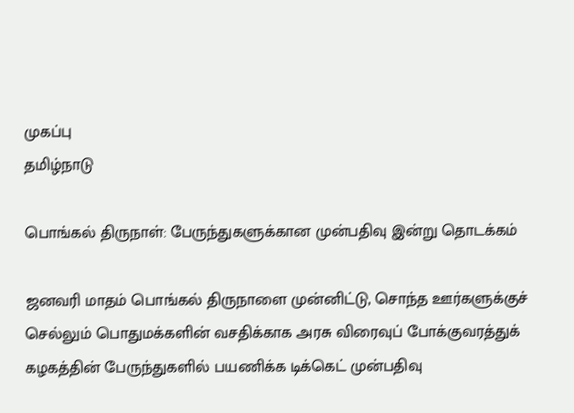முகப்பு
தமிழ்நாடு

பொங்கல் திருநாள்: பேருந்துகளுக்கான முன்பதிவு இன்று தொடக்கம்

ஜனவரி மாதம் பொங்கல் திருநாளை முன்னிட்டு, சொந்த ஊர்களுக்குச் செல்லும் பொதுமக்களின் வசதிக்காக அரசு விரைவுப் போக்குவரத்துக் கழகத்தின் பேருந்துகளில் பயணிக்க டிக்கெட் முன்பதிவு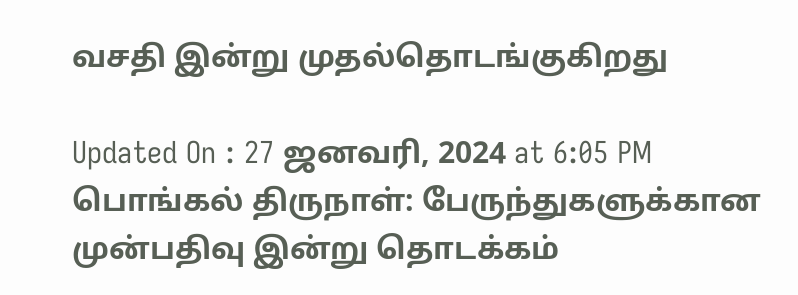வசதி இன்று முதல்தொடங்குகிறது

Updated On : 27 ஜனவரி, 2024 at 6:05 PM
பொங்கல் திருநாள்: பேருந்துகளுக்கான முன்பதிவு இன்று தொடக்கம்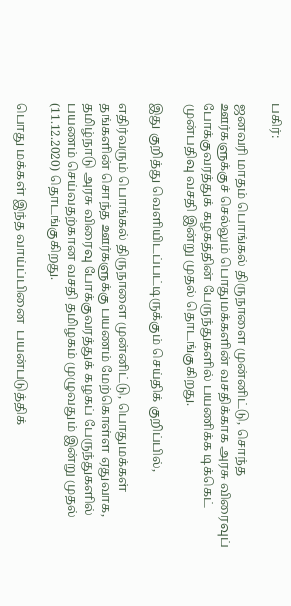பகிர்:

ஜனவரி மாதம் பொங்கல் திருநாளை முன்னிட்டு, சொந்த ஊர்களுக்குச் செல்லும் பொதுமக்களின் வசதிக்காக அரசு விரைவுப் போக்குவரத்துக் கழகத்தின் பேருந்துகளில் பயணிக்க டிக்கெட் முன்பதிவு வசதி இன்று முதல் தொடங்குகிறது.

இது குறித்து வெளியிடப்பட்டிருக்கும் செய்திக் குறிப்பில்,

எதிர்வரும் பொங்கல் திருநாளை முன்னிட்டு, பொதுமக்கள் தங்களின் சொந்த ஊர்களுக்கு பயணம் மேற்கொள்ள ஏதுவாக, தமிழ்நாடு அரசு விரைவு போக்குவரத்துக் கழகப் பேருந்துகளில் பயணம் செய்வதற்கான வசதி தமிழகம் முழுவதும் இன்று முதல் (11.12.2020) தொடங்குகிறது.

பொது மக்கள் இந்த வாய்ப்பினை  பயன்படுத்திக்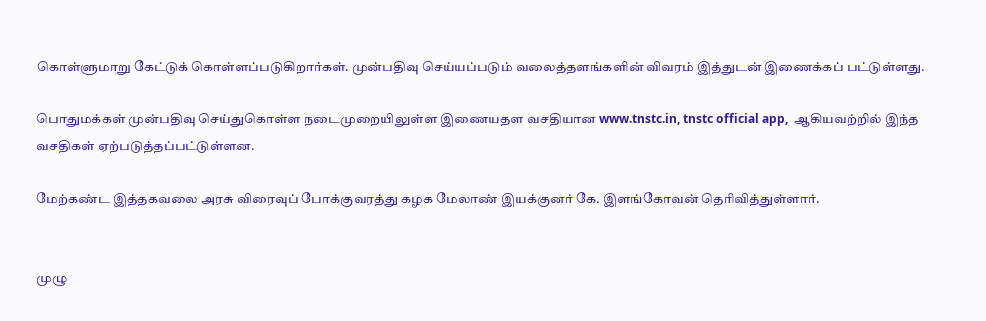கொள்ளுமாறு கேட்டுக் கொள்ளப்படுகிறார்கள். முன்பதிவு செய்யப்படும் வலைத்தளங்களின் விவரம் இத்துடன் இணைக்கப் பட்டுள்ளது.

பொதுமக்கள் முன்பதிவு செய்துகொள்ள நடைமுறையிலுள்ள இணையதள வசதியான www.tnstc.in, tnstc official app,  ஆகியவற்றில் இந்த வசதிகள் ஏற்படுத்தப்பட்டுள்ளன.

மேற்கண்ட இத்தகவலை அரசு விரைவுப் போக்குவரத்து கழக மேலாண் இயக்குனர் கே. இளங்கோவன் தெரிவித்துள்ளார்.


முழு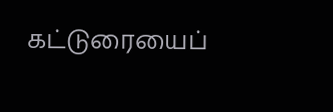கட்டுரையைப்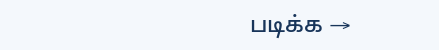படிக்க →